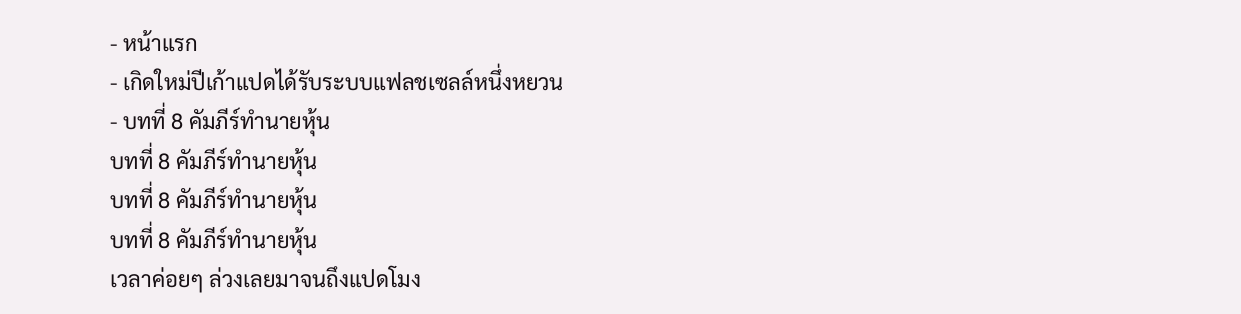- หน้าแรก
- เกิดใหม่ปีเก้าแปดได้รับระบบแฟลชเซลล์หนึ่งหยวน
- บทที่ 8 คัมภีร์ทำนายหุ้น
บทที่ 8 คัมภีร์ทำนายหุ้น
บทที่ 8 คัมภีร์ทำนายหุ้น
บทที่ 8 คัมภีร์ทำนายหุ้น
เวลาค่อยๆ ล่วงเลยมาจนถึงแปดโมง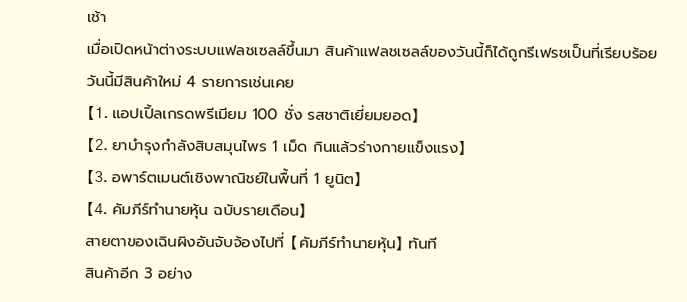เช้า
เมื่อเปิดหน้าต่างระบบแฟลชเซลล์ขึ้นมา สินค้าแฟลชเซลล์ของวันนี้ก็ได้ถูกรีเฟรชเป็นที่เรียบร้อย
วันนี้มีสินค้าใหม่ 4 รายการเช่นเคย
【1. แอปเปิ้ลเกรดพรีเมียม 100 ชั่ง รสชาติเยี่ยมยอด】
【2. ยาบำรุงกำลังสิบสมุนไพร 1 เม็ด กินแล้วร่างกายแข็งแรง】
【3. อพาร์ตเมนต์เชิงพาณิชย์ในพื้นที่ 1 ยูนิต】
【4. คัมภีร์ทำนายหุ้น ฉบับรายเดือน】
สายตาของเฉินผิงอันจับจ้องไปที่ 【คัมภีร์ทำนายหุ้น】 ทันที
สินค้าอีก 3 อย่าง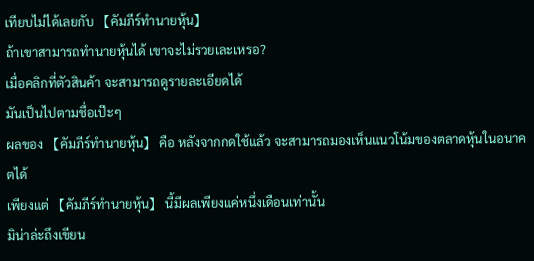เทียบไม่ได้เลยกับ 【คัมภีร์ทำนายหุ้น】
ถ้าเขาสามารถทำนายหุ้นได้ เขาจะไม่รวยเละเหรอ?
เมื่อคลิกที่ตัวสินค้า จะสามารถดูรายละเอียดได้
มันเป็นไปตามชื่อเป๊ะๆ
ผลของ 【คัมภีร์ทำนายหุ้น】 คือ หลังจากกดใช้แล้ว จะสามารถมองเห็นแนวโน้มของตลาดหุ้นในอนาคตได้
เพียงแต่ 【คัมภีร์ทำนายหุ้น】 นี้มีผลเพียงแค่หนึ่งเดือนเท่านั้น
มิน่าล่ะถึงเขียน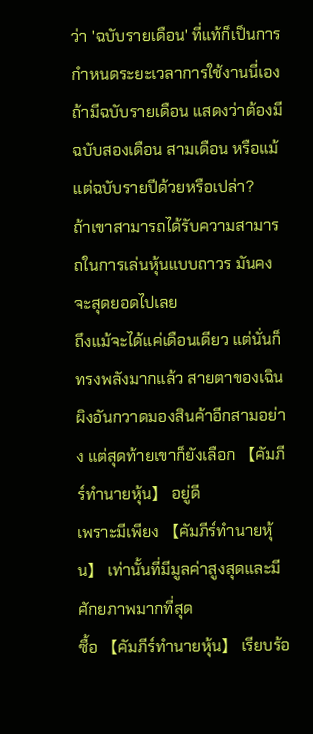ว่า 'ฉบับรายเดือน' ที่แท้ก็เป็นการกำหนดระยะเวลาการใช้งานนี่เอง
ถ้ามีฉบับรายเดือน แสดงว่าต้องมีฉบับสองเดือน สามเดือน หรือแม้แต่ฉบับรายปีด้วยหรือเปล่า?
ถ้าเขาสามารถได้รับความสามารถในการเล่นหุ้นแบบถาวร มันคงจะสุดยอดไปเลย
ถึงแม้จะได้แค่เดือนเดียว แต่นั่นก็ทรงพลังมากแล้ว สายตาของเฉินผิงอันกวาดมองสินค้าอีกสามอย่าง แต่สุดท้ายเขาก็ยังเลือก 【คัมภีร์ทำนายหุ้น】 อยู่ดี
เพราะมีเพียง 【คัมภีร์ทำนายหุ้น】 เท่านั้นที่มีมูลค่าสูงสุดและมีศักยภาพมากที่สุด
ซื้อ 【คัมภีร์ทำนายหุ้น】 เรียบร้อ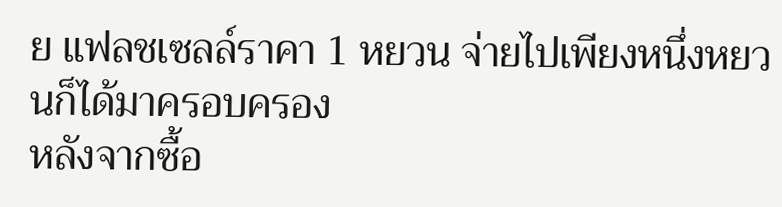ย แฟลชเซลล์ราคา 1 หยวน จ่ายไปเพียงหนึ่งหยวนก็ได้มาครอบครอง
หลังจากซื้อ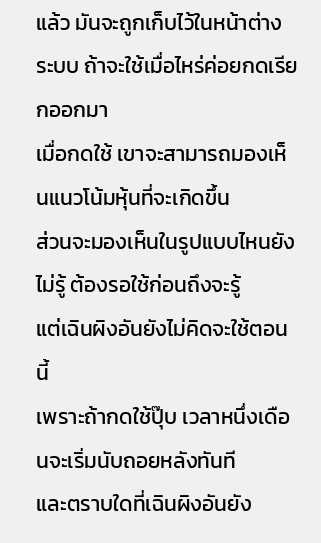แล้ว มันจะถูกเก็บไว้ในหน้าต่างระบบ ถ้าจะใช้เมื่อไหร่ค่อยกดเรียกออกมา
เมื่อกดใช้ เขาจะสามารถมองเห็นแนวโน้มหุ้นที่จะเกิดขึ้น
ส่วนจะมองเห็นในรูปแบบไหนยังไม่รู้ ต้องรอใช้ก่อนถึงจะรู้
แต่เฉินผิงอันยังไม่คิดจะใช้ตอนนี้
เพราะถ้ากดใช้ปุ๊บ เวลาหนึ่งเดือนจะเริ่มนับถอยหลังทันที
และตราบใดที่เฉินผิงอันยัง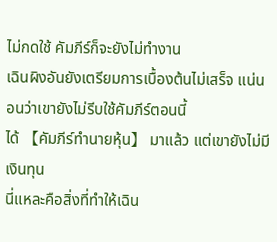ไม่กดใช้ คัมภีร์ก็จะยังไม่ทำงาน
เฉินผิงอันยังเตรียมการเบื้องต้นไม่เสร็จ แน่นอนว่าเขายังไม่รีบใช้คัมภีร์ตอนนี้
ได้ 【คัมภีร์ทำนายหุ้น】 มาแล้ว แต่เขายังไม่มีเงินทุน
นี่แหละคือสิ่งที่ทำให้เฉิน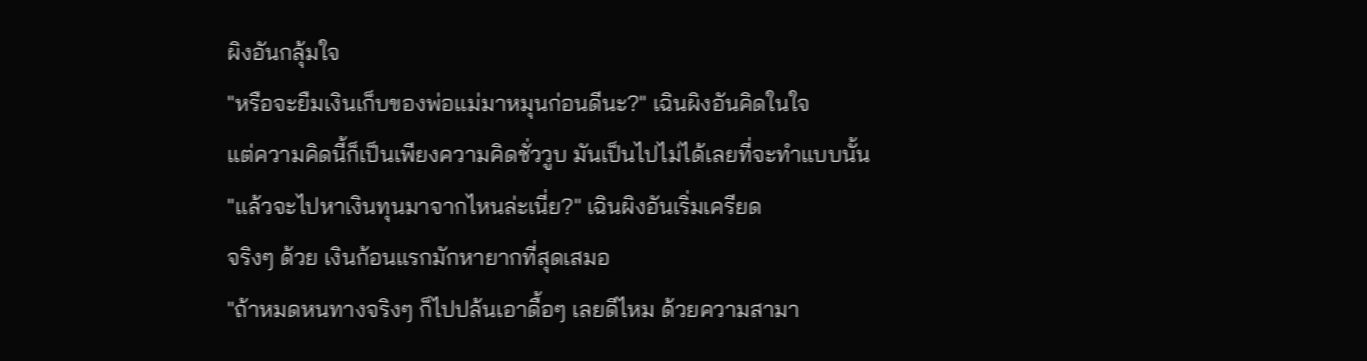ผิงอันกลุ้มใจ
"หรือจะยืมเงินเก็บของพ่อแม่มาหมุนก่อนดีนะ?" เฉินผิงอันคิดในใจ
แต่ความคิดนี้ก็เป็นเพียงความคิดชั่ววูบ มันเป็นไปไม่ได้เลยที่จะทำแบบนั้น
"แล้วจะไปหาเงินทุนมาจากไหนล่ะเนี่ย?" เฉินผิงอันเริ่มเครียด
จริงๆ ด้วย เงินก้อนแรกมักหายากที่สุดเสมอ
"ถ้าหมดหนทางจริงๆ ก็ไปปล้นเอาดื้อๆ เลยดีไหม ด้วยความสามา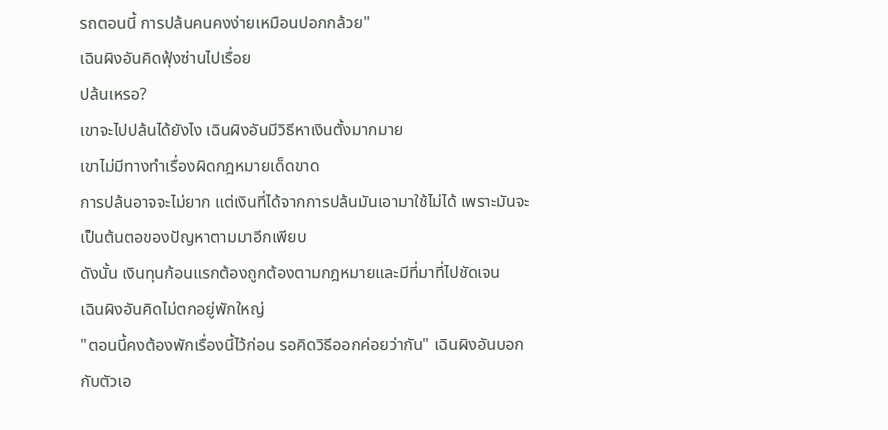รถตอนนี้ การปล้นคนคงง่ายเหมือนปอกกล้วย"
เฉินผิงอันคิดฟุ้งซ่านไปเรื่อย
ปล้นเหรอ?
เขาจะไปปล้นได้ยังไง เฉินผิงอันมีวิธีหาเงินตั้งมากมาย
เขาไม่มีทางทำเรื่องผิดกฎหมายเด็ดขาด
การปล้นอาจจะไม่ยาก แต่เงินที่ได้จากการปล้นมันเอามาใช้ไม่ได้ เพราะมันจะเป็นต้นตอของปัญหาตามมาอีกเพียบ
ดังนั้น เงินทุนก้อนแรกต้องถูกต้องตามกฎหมายและมีที่มาที่ไปชัดเจน
เฉินผิงอันคิดไม่ตกอยู่พักใหญ่
"ตอนนี้คงต้องพักเรื่องนี้ไว้ก่อน รอคิดวิธีออกค่อยว่ากัน" เฉินผิงอันบอกกับตัวเอ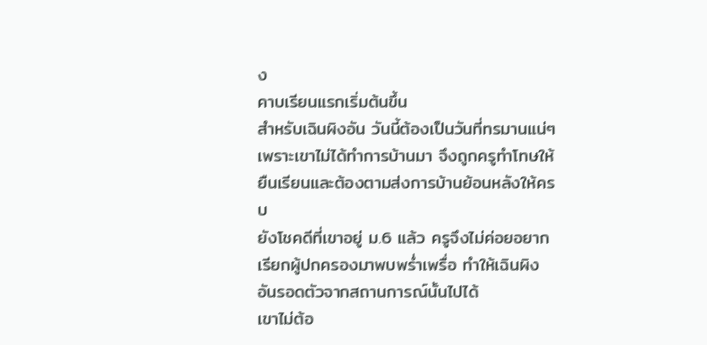ง
คาบเรียนแรกเริ่มต้นขึ้น
สำหรับเฉินผิงอัน วันนี้ต้องเป็นวันที่ทรมานแน่ๆ
เพราะเขาไม่ได้ทำการบ้านมา จึงถูกครูทำโทษให้ยืนเรียนและต้องตามส่งการบ้านย้อนหลังให้ครบ
ยังโชคดีที่เขาอยู่ ม.6 แล้ว ครูจึงไม่ค่อยอยากเรียกผู้ปกครองมาพบพร่ำเพรื่อ ทำให้เฉินผิงอันรอดตัวจากสถานการณ์นั้นไปได้
เขาไม่ต้อ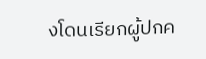งโดนเรียกผู้ปกค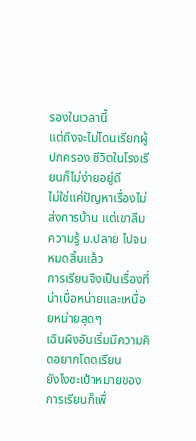รองในเวลานี้
แต่ถึงจะไม่โดนเรียกผู้ปกครอง ชีวิตในโรงเรียนก็ไม่ง่ายอยู่ดี
ไม่ใช่แค่ปัญหาเรื่องไม่ส่งการบ้าน แต่เขาลืมความรู้ ม.ปลาย ไปจนหมดสิ้นแล้ว
การเรียนจึงเป็นเรื่องที่น่าเบื่อหน่ายและเหนื่อยหน่ายสุดๆ
เฉินผิงอันเริ่มมีความคิดอยากโดดเรียน
ยังไงซะเป้าหมายของการเรียนก็เพื่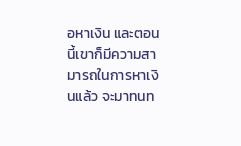อหาเงิน และตอนนี้เขาก็มีความสามารถในการหาเงินแล้ว จะมาทนท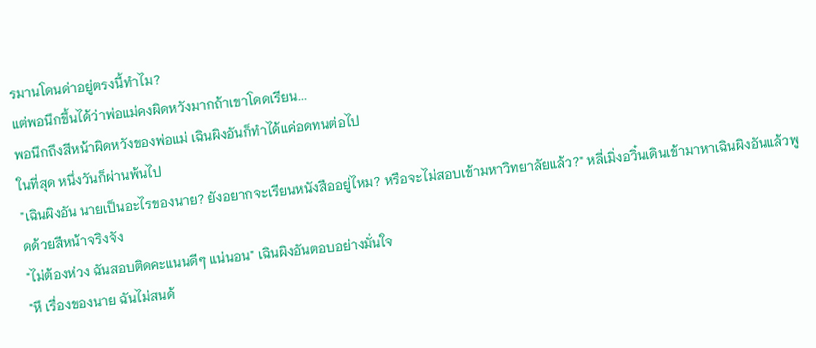รมานโดนด่าอยู่ตรงนี้ทำไม?
แต่พอนึกขึ้นได้ว่าพ่อแม่คงผิดหวังมากถ้าเขาโดดเรียน...
พอนึกถึงสีหน้าผิดหวังของพ่อแม่ เฉินผิงอันก็ทำได้แค่อดทนต่อไป
ในที่สุด หนึ่งวันก็ผ่านพ้นไป
"เฉินผิงอัน นายเป็นอะไรของนาย? ยังอยากจะเรียนหนังสืออยู่ไหม? หรือจะไม่สอบเข้ามหาวิทยาลัยแล้ว?" หลี่เมิ่งอวิ๋นเดินเข้ามาหาเฉินผิงอันแล้วพูดด้วยสีหน้าจริงจัง
"ไม่ต้องห่วง ฉันสอบติดคะแนนดีๆ แน่นอน" เฉินผิงอันตอบอย่างมั่นใจ
"หึ เรื่องของนาย ฉันไม่สนด้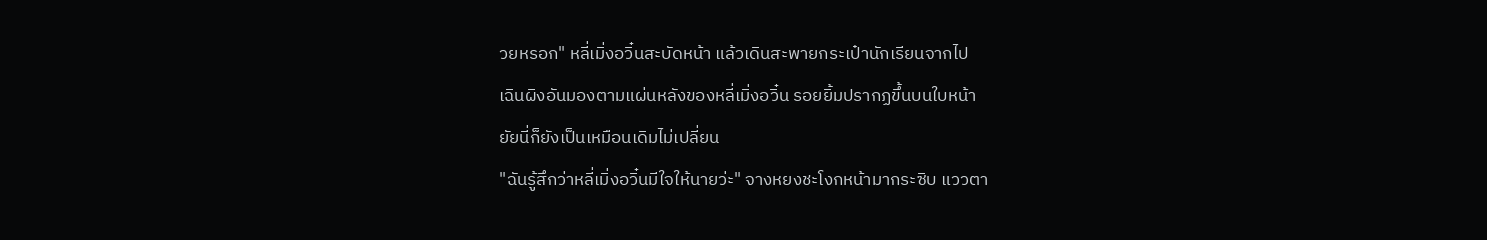วยหรอก" หลี่เมิ่งอวิ๋นสะบัดหน้า แล้วเดินสะพายกระเป๋านักเรียนจากไป
เฉินผิงอันมองตามแผ่นหลังของหลี่เมิ่งอวิ๋น รอยยิ้มปรากฏขึ้นบนใบหน้า
ยัยนี่ก็ยังเป็นเหมือนเดิมไม่เปลี่ยน
"ฉันรู้สึกว่าหลี่เมิ่งอวิ๋นมีใจให้นายว่ะ" จางหยงชะโงกหน้ามากระซิบ แววตา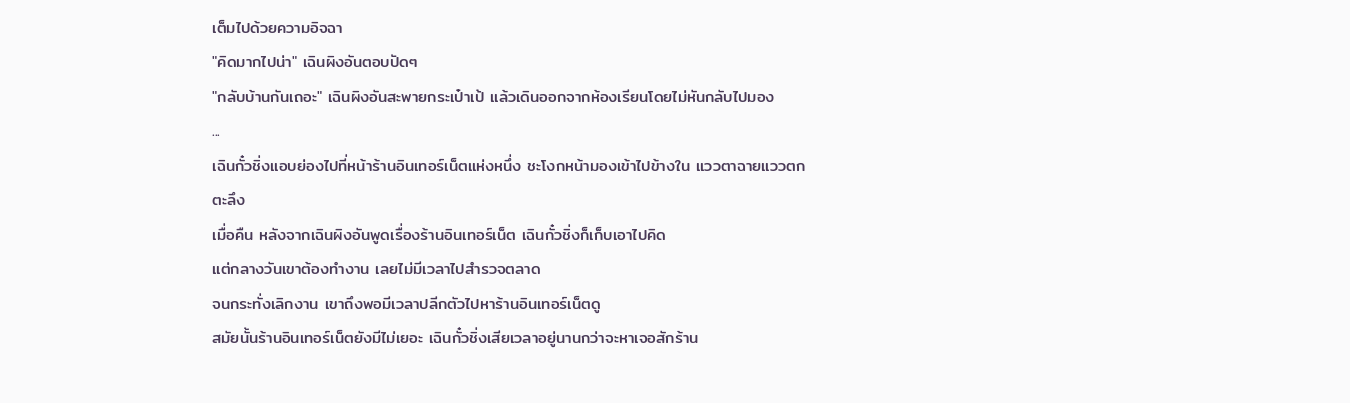เต็มไปด้วยความอิจฉา
"คิดมากไปน่า" เฉินผิงอันตอบปัดๆ
"กลับบ้านกันเถอะ" เฉินผิงอันสะพายกระเป๋าเป้ แล้วเดินออกจากห้องเรียนโดยไม่หันกลับไปมอง
...
เฉินกั๋วชิ่งแอบย่องไปที่หน้าร้านอินเทอร์เน็ตแห่งหนึ่ง ชะโงกหน้ามองเข้าไปข้างใน แววตาฉายแววตกตะลึง
เมื่อคืน หลังจากเฉินผิงอันพูดเรื่องร้านอินเทอร์เน็ต เฉินกั๋วชิ่งก็เก็บเอาไปคิด
แต่กลางวันเขาต้องทำงาน เลยไม่มีเวลาไปสำรวจตลาด
จนกระทั่งเลิกงาน เขาถึงพอมีเวลาปลีกตัวไปหาร้านอินเทอร์เน็ตดู
สมัยนั้นร้านอินเทอร์เน็ตยังมีไม่เยอะ เฉินกั๋วชิ่งเสียเวลาอยู่นานกว่าจะหาเจอสักร้าน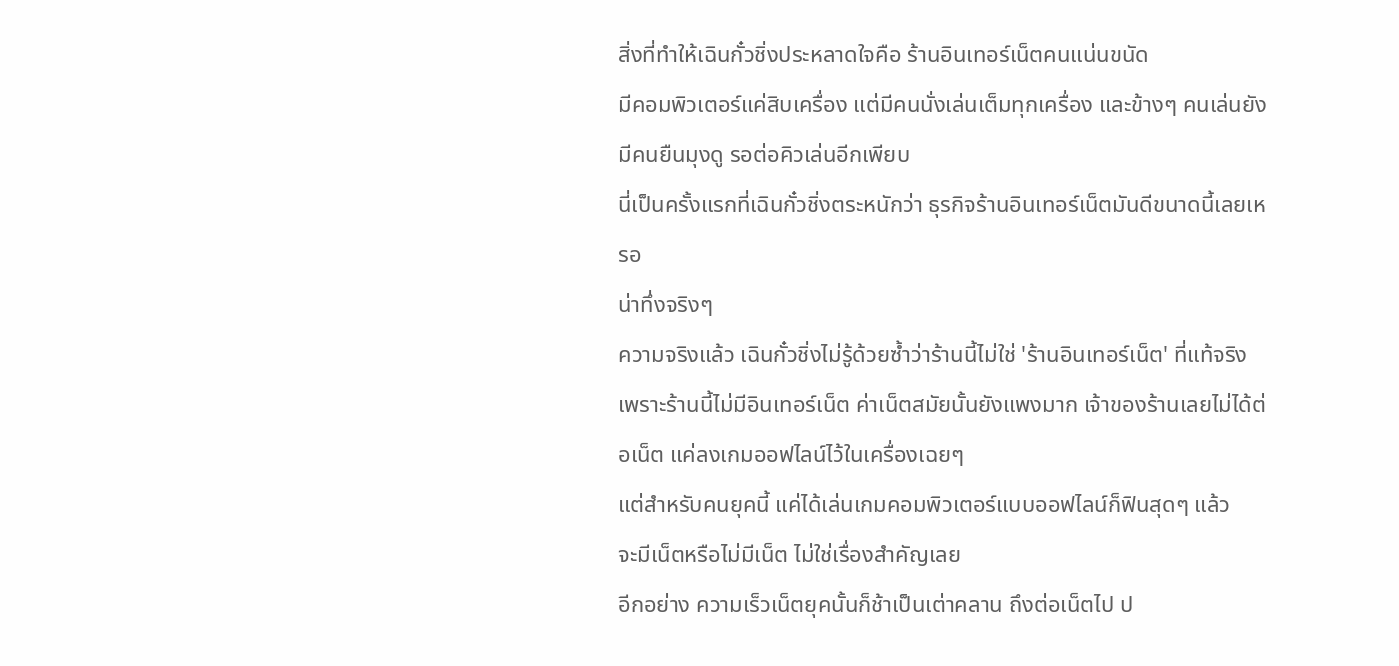สิ่งที่ทำให้เฉินกั๋วชิ่งประหลาดใจคือ ร้านอินเทอร์เน็ตคนแน่นขนัด
มีคอมพิวเตอร์แค่สิบเครื่อง แต่มีคนนั่งเล่นเต็มทุกเครื่อง และข้างๆ คนเล่นยังมีคนยืนมุงดู รอต่อคิวเล่นอีกเพียบ
นี่เป็นครั้งแรกที่เฉินกั๋วชิ่งตระหนักว่า ธุรกิจร้านอินเทอร์เน็ตมันดีขนาดนี้เลยเหรอ
น่าทึ่งจริงๆ
ความจริงแล้ว เฉินกั๋วชิ่งไม่รู้ด้วยซ้ำว่าร้านนี้ไม่ใช่ 'ร้านอินเทอร์เน็ต' ที่แท้จริง
เพราะร้านนี้ไม่มีอินเทอร์เน็ต ค่าเน็ตสมัยนั้นยังแพงมาก เจ้าของร้านเลยไม่ได้ต่อเน็ต แค่ลงเกมออฟไลน์ไว้ในเครื่องเฉยๆ
แต่สำหรับคนยุคนี้ แค่ได้เล่นเกมคอมพิวเตอร์แบบออฟไลน์ก็ฟินสุดๆ แล้ว
จะมีเน็ตหรือไม่มีเน็ต ไม่ใช่เรื่องสำคัญเลย
อีกอย่าง ความเร็วเน็ตยุคนั้นก็ช้าเป็นเต่าคลาน ถึงต่อเน็ตไป ป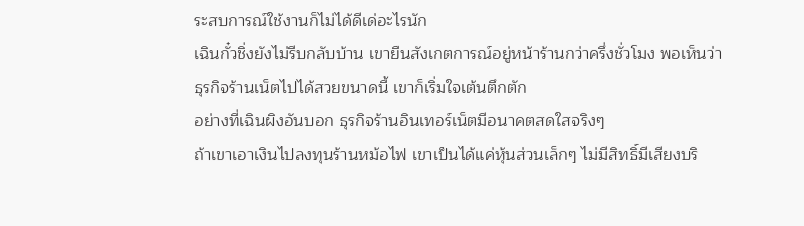ระสบการณ์ใช้งานก็ไม่ได้ดีเด่อะไรนัก
เฉินกั๋วชิ่งยังไม่รีบกลับบ้าน เขายืนสังเกตการณ์อยู่หน้าร้านกว่าครึ่งชั่วโมง พอเห็นว่าธุรกิจร้านเน็ตไปได้สวยขนาดนี้ เขาก็เริ่มใจเต้นตึกตัก
อย่างที่เฉินผิงอันบอก ธุรกิจร้านอินเทอร์เน็ตมีอนาคตสดใสจริงๆ
ถ้าเขาเอาเงินไปลงทุนร้านหม้อไฟ เขาเป็นได้แค่หุ้นส่วนเล็กๆ ไม่มีสิทธิ์มีเสียงบริ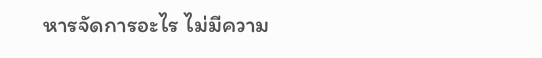หารจัดการอะไร ไม่มีความ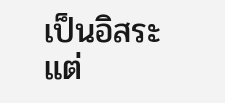เป็นอิสระ
แต่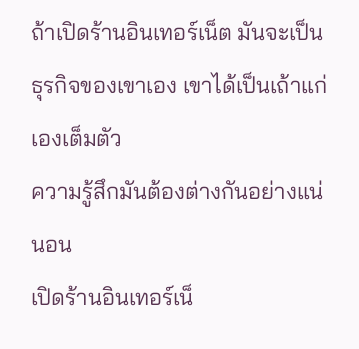ถ้าเปิดร้านอินเทอร์เน็ต มันจะเป็นธุรกิจของเขาเอง เขาได้เป็นเถ้าแก่เองเต็มตัว
ความรู้สึกมันต้องต่างกันอย่างแน่นอน
เปิดร้านอินเทอร์เน็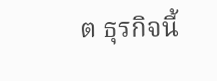ต ธุรกิจนี้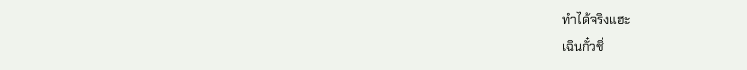ทำได้จริงแฮะ
เฉินกั๋วชิ่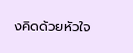งคิดด้วยหัวใจ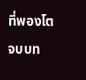ที่พองโต
จบบท